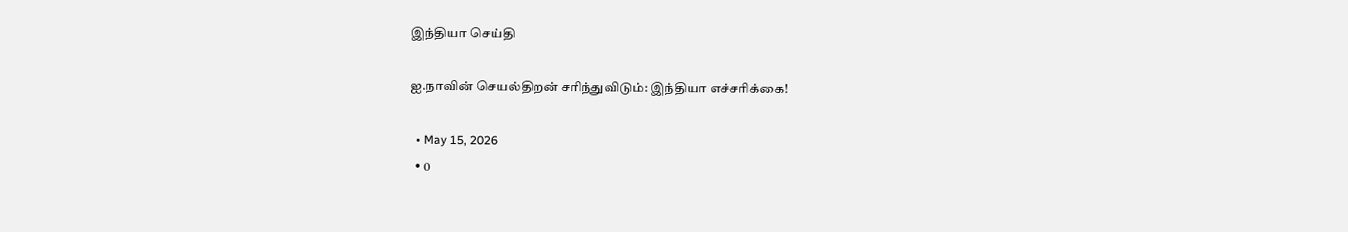இந்தியா செய்தி

ஐ.நாவின் செயல்திறன் சரிந்துவிடும்: இந்தியா எச்சரிக்கை!

  • May 15, 2026
  • 0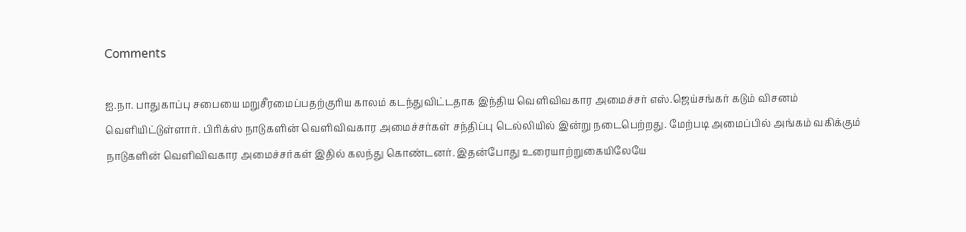Comments

ஐ.நா. பாதுகாப்பு சபையை மறுசீரமைப்பதற்குரிய காலம் கடந்துவிட்டதாக இந்திய வெளிவிவகார அமைச்சர் எஸ்.ஜெய்சங்கர் கடும் விசனம் வெளியிட்டுள்ளார். பிரிக்ஸ் நாடுகளின் வெளிவிவகார அமைச்சர்கள் சந்திப்பு டெல்லியில் இன்று நடைபெற்றது. மேற்படி அமைப்பில் அங்கம் வகிக்கும் நாடுகளின் வெளிவிவகார அமைச்சர்கள் இதில் கலந்து கொண்டனர். இதன்போது உரையாற்றுகையிலேயே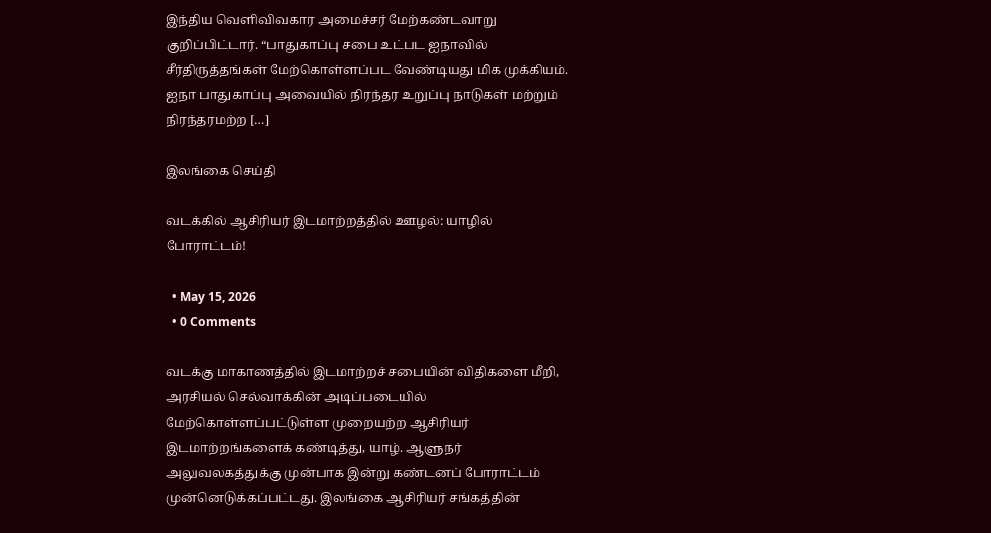இந்திய வெளிவிவகார அமைச்சர் மேற்கண்டவாறு குறிப்பிட்டார். “பாதுகாப்பு சபை உட்பட ஐநாவில் சீர்திருத்தங்கள் மேற்கொள்ளப்பட வேண்டியது மிக முக்கியம். ஐநா பாதுகாப்பு அவையில் நிரந்தர உறுப்பு நாடுகள் மற்றும் நிரந்தரமற்ற […]

இலங்கை செய்தி

வடக்கில் ஆசிரியர் இடமாற்றத்தில் ஊழல்: யாழில் போராட்டம்!

  • May 15, 2026
  • 0 Comments

வடக்கு மாகாணத்தில் இடமாற்றச் சபையின் விதிகளை மீறி, அரசியல் செல்வாக்கின் அடிப்படையில் மேற்கொள்ளப்பட்டுள்ள முறையற்ற ஆசிரியர் இடமாற்றங்களைக் கண்டித்து, யாழ். ஆளுநர் அலுவலகத்துக்கு முன்பாக இன்று கண்டனப் போராட்டம் முன்னெடுக்கப்பட்டது. இலங்கை ஆசிரியர் சங்கத்தின்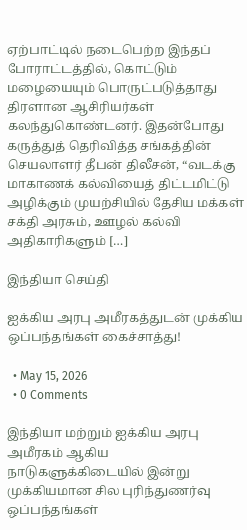ஏற்பாட்டில் நடைபெற்ற இந்தப் போராட்டத்தில், கொட்டும் மழையையும் பொருட்படுத்தாது திரளான ஆசிரியர்கள் கலந்துகொண்டனர். இதன்போது கருத்துத் தெரிவித்த சங்கத்தின் செயலாளர் தீபன் திலீசன், “வடக்கு மாகாணக் கல்வியைத் திட்டமிட்டு அழிக்கும் முயற்சியில் தேசிய மக்கள் சக்தி அரசும், ஊழல் கல்வி அதிகாரிகளும் […]

இந்தியா செய்தி

ஐக்கிய அரபு அமீரகத்துடன் முக்கிய ஒப்பந்தங்கள் கைச்சாத்து!

  • May 15, 2026
  • 0 Comments

இந்தியா மற்றும் ஐக்கிய அரபு அமீரகம் ஆகிய நாடுகளுக்கிடையில் இன்று முக்கியமான சில புரிந்துணர்வு ஒப்பந்தங்கள்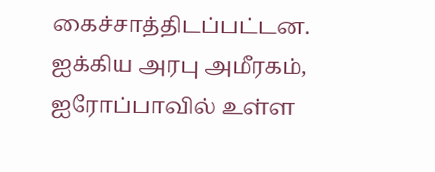கைச்சாத்திடப்பட்டன. ஐக்கிய அரபு அமீரகம், ஐரோப்பாவில் உள்ள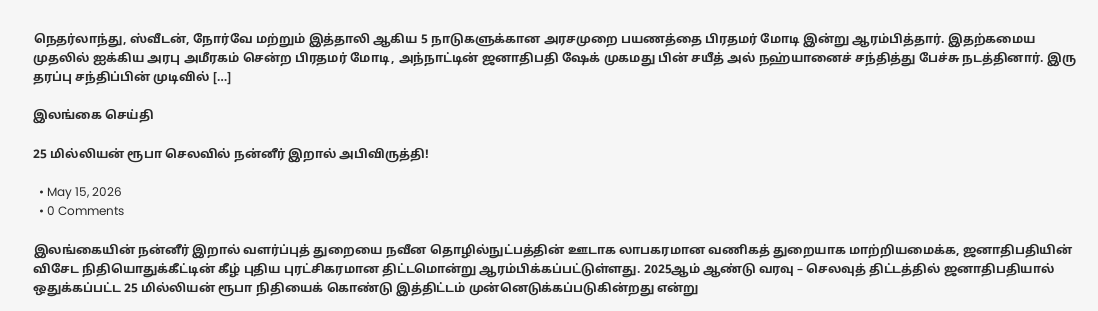நெதர்லாந்து, ஸ்வீடன், நோர்வே மற்றும் இத்தாலி ஆகிய 5 நாடுகளுக்கான அரசமுறை பயணத்தை பிரதமர் மோடி இன்று ஆரம்பித்தார். இதற்கமைய முதலில் ஐக்கிய அரபு அமீரகம் சென்ற பிரதமர் மோடி, அந்நாட்டின் ஜனாதிபதி ஷேக் முகமது பின் சயீத் அல் நஹ்யானைச் சந்தித்து பேச்சு நடத்தினார். இரு தரப்பு சந்திப்பின் முடிவில் […]

இலங்கை செய்தி

25 மில்லியன் ரூபா செலவில் நன்னீர் இறால் அபிவிருத்தி!

  • May 15, 2026
  • 0 Comments

இலங்கையின் நன்னீர் இறால் வளர்ப்புத் துறையை நவீன தொழில்நுட்பத்தின் ஊடாக லாபகரமான வணிகத் துறையாக மாற்றியமைக்க, ஜனாதிபதியின் விசேட நிதியொதுக்கீட்டின் கீழ் புதிய புரட்சிகரமான திட்டமொன்று ஆரம்பிக்கப்பட்டுள்ளது. 2025ஆம் ஆண்டு வரவு – செலவுத் திட்டத்தில் ஜனாதிபதியால் ஒதுக்கப்பட்ட 25 மில்லியன் ரூபா நிதியைக் கொண்டு இத்திட்டம் முன்னெடுக்கப்படுகின்றது என்று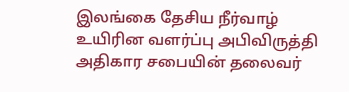இலங்கை தேசிய நீர்வாழ் உயிரின வளர்ப்பு அபிவிருத்தி அதிகார சபையின் தலைவர்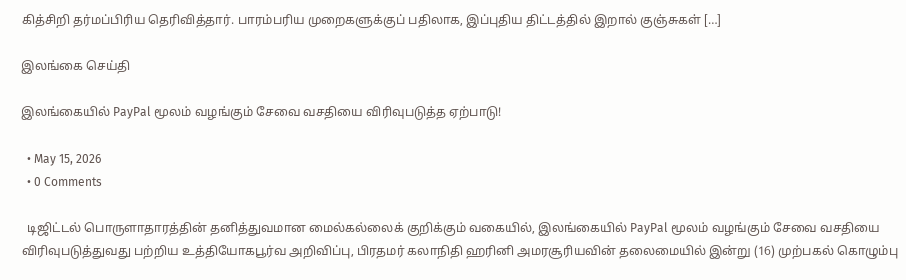கித்சிறி தர்மப்பிரிய தெரிவித்தார். பாரம்பரிய முறைகளுக்குப் பதிலாக, இப்புதிய திட்டத்தில் இறால் குஞ்சுகள் […]

இலங்கை செய்தி

இலங்கையில் PayPal மூலம் வழங்கும் சேவை வசதியை விரிவுபடுத்த ஏற்பாடு!

  • May 15, 2026
  • 0 Comments

  டிஜிட்டல் பொருளாதாரத்தின் தனித்துவமான மைல்கல்லைக் குறிக்கும் வகையில், இலங்கையில் PayPal மூலம் வழங்கும் சேவை வசதியை விரிவுபடுத்துவது பற்றிய உத்தியோகபூர்வ அறிவிப்பு, பிரதமர் கலாநிதி ஹரினி அமரசூரியவின் தலைமையில் இன்று (16) முற்பகல் கொழும்பு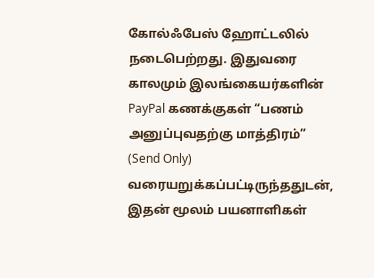கோல்ஃபேஸ் ஹோட்டலில் நடைபெற்றது. இதுவரை காலமும் இலங்கையர்களின் PayPal கணக்குகள் “பணம் அனுப்புவதற்கு மாத்திரம்” (Send Only) வரையறுக்கப்பட்டிருந்ததுடன், இதன் மூலம் பயனாளிகள்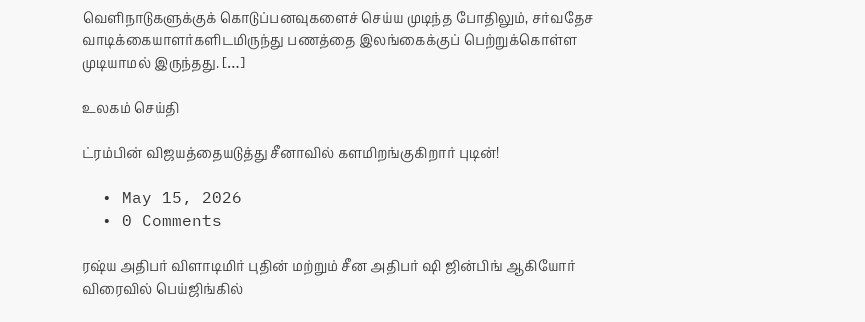வெளிநாடுகளுக்குக் கொடுப்பனவுகளைச் செய்ய முடிந்த போதிலும், சர்வதேச வாடிக்கையாளர்களிடமிருந்து பணத்தை இலங்கைக்குப் பெற்றுக்கொள்ள முடியாமல் இருந்தது. […]

உலகம் செய்தி

ட்ரம்பின் விஜயத்தையடுத்து சீனாவில் களமிறங்குகிறார் புடின்!

  • May 15, 2026
  • 0 Comments

ரஷ்ய அதிபர் விளாடிமிர் புதின் மற்றும் சீன அதிபர் ஷி ஜின்பிங் ஆகியோர் விரைவில் பெய்ஜிங்கில்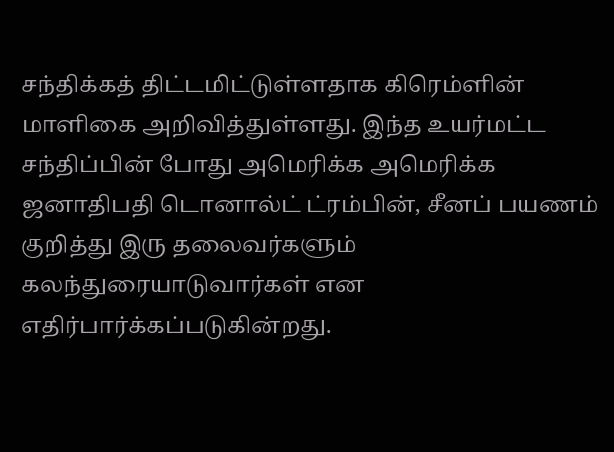சந்திக்கத் திட்டமிட்டுள்ளதாக கிரெம்ளின் மாளிகை அறிவித்துள்ளது. இந்த உயர்மட்ட சந்திப்பின் போது அமெரிக்க அமெரிக்க ஜனாதிபதி டொனால்ட் ட்ரம்பின், சீனப் பயணம் குறித்து இரு தலைவர்களும் கலந்துரையாடுவார்கள் என எதிர்பார்க்கப்படுகின்றது.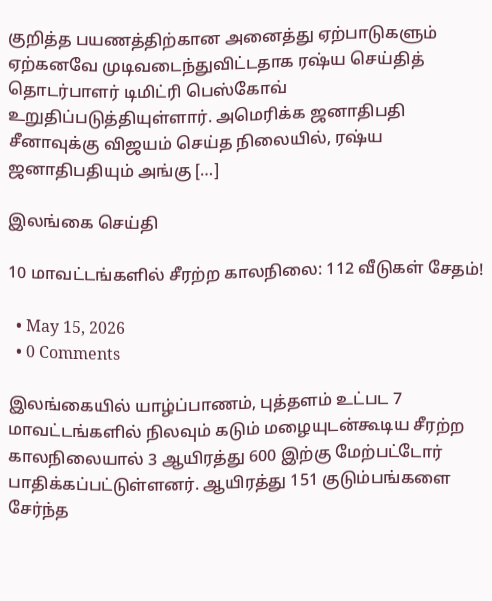குறித்த பயணத்திற்கான அனைத்து ஏற்பாடுகளும் ஏற்கனவே முடிவடைந்துவிட்டதாக ரஷ்ய செய்தித் தொடர்பாளர் டிமிட்ரி பெஸ்கோவ் உறுதிப்படுத்தியுள்ளார். அமெரிக்க ஜனாதிபதி சீனாவுக்கு விஜயம் செய்த நிலையில், ரஷ்ய ஜனாதிபதியும் அங்கு […]

இலங்கை செய்தி

10 மாவட்டங்களில் சீரற்ற காலநிலை: 112 வீடுகள் சேதம்!

  • May 15, 2026
  • 0 Comments

இலங்கையில் யாழ்ப்பாணம், புத்தளம் உட்பட 7 மாவட்டங்களில் நிலவும் கடும் மழையுடன்கூடிய சீரற்ற காலநிலையால் 3 ஆயிரத்து 600 இற்கு மேற்பட்டோர் பாதிக்கப்பட்டுள்ளனர். ஆயிரத்து 151 குடும்பங்களை சேர்ந்த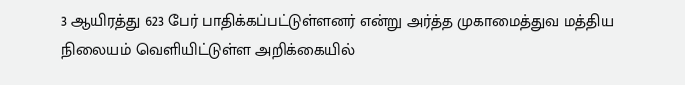3 ஆயிரத்து 623 பேர் பாதிக்கப்பட்டுள்ளனர் என்று அர்த்த முகாமைத்துவ மத்திய நிலையம் வெளியிட்டுள்ள அறிக்கையில்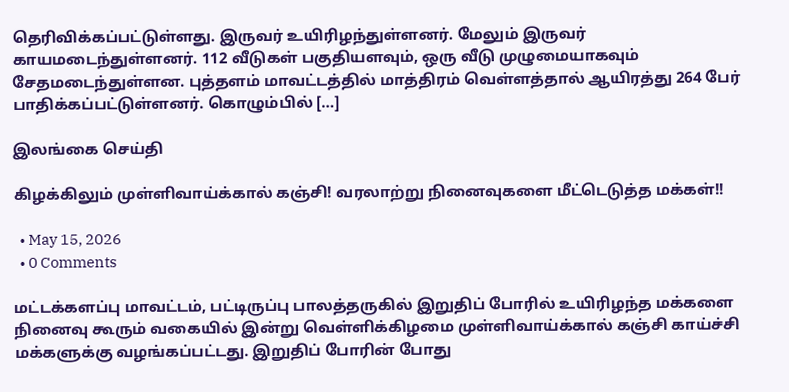தெரிவிக்கப்பட்டுள்ளது. இருவர் உயிரிழந்துள்ளனர். மேலும் இருவர் காயமடைந்துள்ளனர். 112 வீடுகள் பகுதியளவும், ஒரு வீடு முழுமையாகவும் சேதமடைந்துள்ளன. புத்தளம் மாவட்டத்தில் மாத்திரம் வெள்ளத்தால் ஆயிரத்து 264 பேர் பாதிக்கப்பட்டுள்ளனர். கொழும்பில் […]

இலங்கை செய்தி

கிழக்கிலும் முள்ளிவாய்க்கால் கஞ்சி! வரலாற்று நினைவுகளை மீட்டெடுத்த மக்கள்!!

  • May 15, 2026
  • 0 Comments

மட்டக்களப்பு மாவட்டம், பட்டிருப்பு பாலத்தருகில் இறுதிப் போரில் உயிரிழந்த மக்களை நினைவு கூரும் வகையில் இன்று வெள்ளிக்கிழமை முள்ளிவாய்க்கால் கஞ்சி காய்ச்சி மக்களுக்கு வழங்கப்பட்டது. இறுதிப் போரின் போது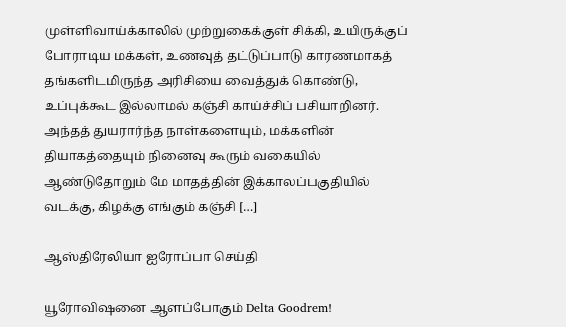முள்ளிவாய்க்காலில் முற்றுகைக்குள் சிக்கி, உயிருக்குப் போராடிய மக்கள், உணவுத் தட்டுப்பாடு காரணமாகத் தங்களிடமிருந்த அரிசியை வைத்துக் கொண்டு, உப்புக்கூட இல்லாமல் கஞ்சி காய்ச்சிப் பசியாறினர். அந்தத் துயரார்ந்த நாள்களையும், மக்களின் தியாகத்தையும் நினைவு கூரும் வகையில் ஆண்டுதோறும் மே மாதத்தின் இக்காலப்பகுதியில் வடக்கு, கிழக்கு எங்கும் கஞ்சி […]

ஆஸ்திரேலியா ஐரோப்பா செய்தி

யூரோவிஷனை ஆளப்போகும் Delta Goodrem!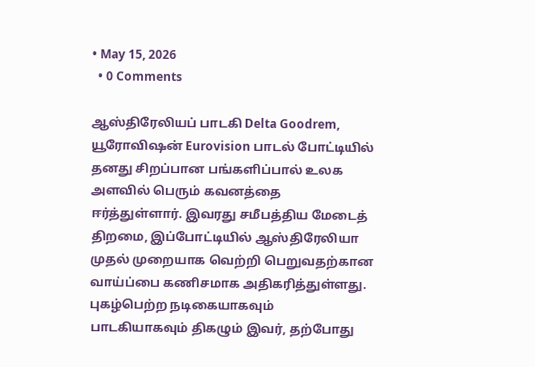• May 15, 2026
  • 0 Comments

ஆஸ்திரேலியப் பாடகி Delta Goodrem, யூரோவிஷன் Eurovision பாடல் போட்டியில் தனது சிறப்பான பங்களிப்பால் உலக அளவில் பெரும் கவனத்தை ஈர்த்துள்ளார். இவரது சமீபத்திய மேடைத் திறமை, இப்போட்டியில் ஆஸ்திரேலியா முதல் முறையாக வெற்றி பெறுவதற்கான வாய்ப்பை கணிசமாக அதிகரித்துள்ளது. புகழ்பெற்ற நடிகையாகவும் பாடகியாகவும் திகழும் இவர், தற்போது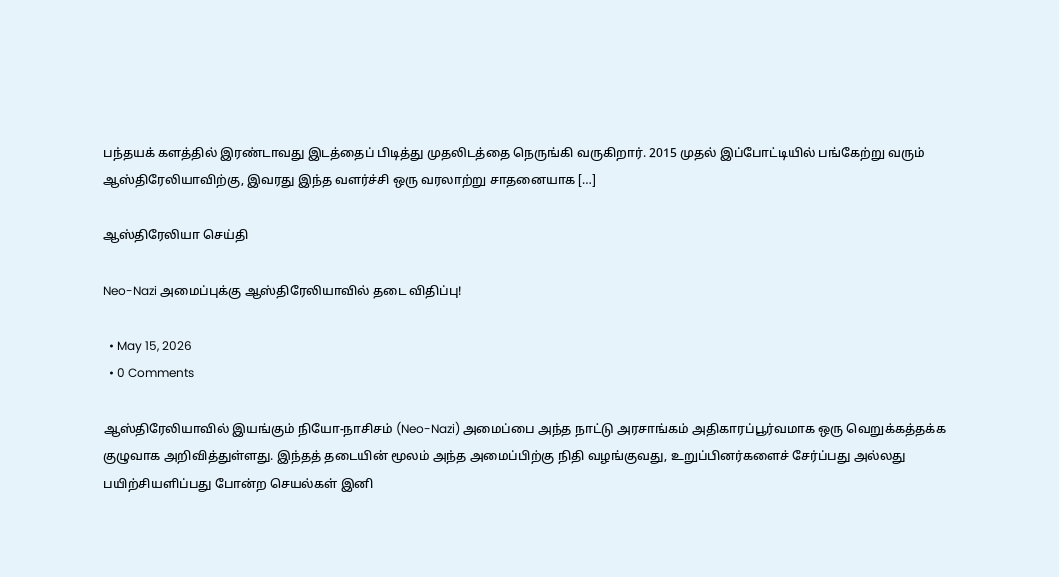பந்தயக் களத்தில் இரண்டாவது இடத்தைப் பிடித்து முதலிடத்தை நெருங்கி வருகிறார். 2015 முதல் இப்போட்டியில் பங்கேற்று வரும் ஆஸ்திரேலியாவிற்கு, இவரது இந்த வளர்ச்சி ஒரு வரலாற்று சாதனையாக […]

ஆஸ்திரேலியா செய்தி

Neo-Nazi அமைப்புக்கு ஆஸ்திரேலியாவில் தடை விதிப்பு!

  • May 15, 2026
  • 0 Comments

ஆஸ்திரேலியாவில் இயங்கும் நியோ-நாசிசம் (Neo-Nazi) அமைப்பை அந்த நாட்டு அரசாங்கம் அதிகாரப்பூர்வமாக ஒரு வெறுக்கத்தக்க குழுவாக அறிவித்துள்ளது. இந்தத் தடையின் மூலம் அந்த அமைப்பிற்கு நிதி வழங்குவது, உறுப்பினர்களைச் சேர்ப்பது அல்லது பயிற்சியளிப்பது போன்ற செயல்கள் இனி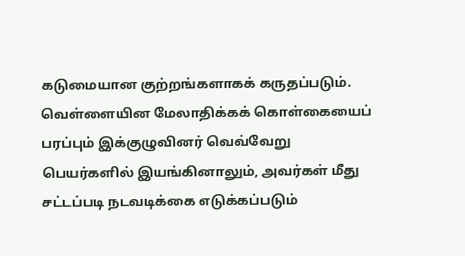கடுமையான குற்றங்களாகக் கருதப்படும். வெள்ளையின மேலாதிக்கக் கொள்கையைப் பரப்பும் இக்குழுவினர் வெவ்வேறு பெயர்களில் இயங்கினாலும், அவர்கள் மீது சட்டப்படி நடவடிக்கை எடுக்கப்படும்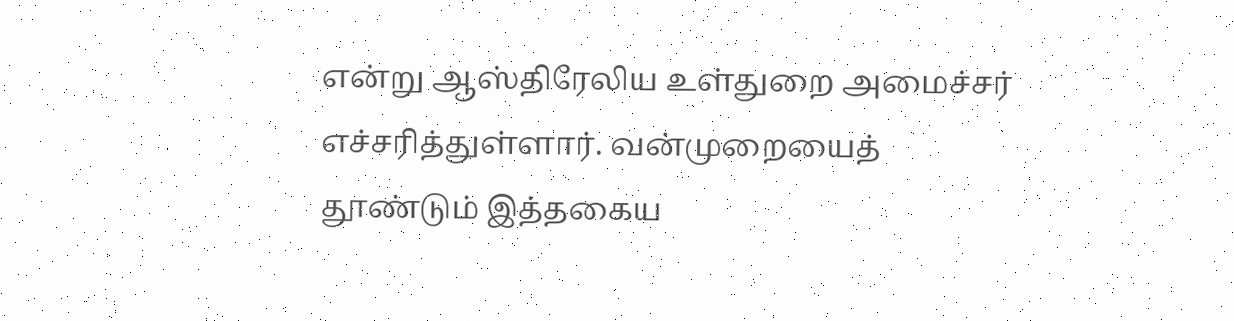என்று ஆஸ்திரேலிய உள்துறை அமைச்சர் எச்சரித்துள்ளார். வன்முறையைத் தூண்டும் இத்தகைய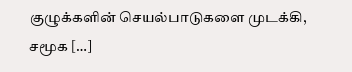குழுக்களின் செயல்பாடுகளை முடக்கி, சமூக […]